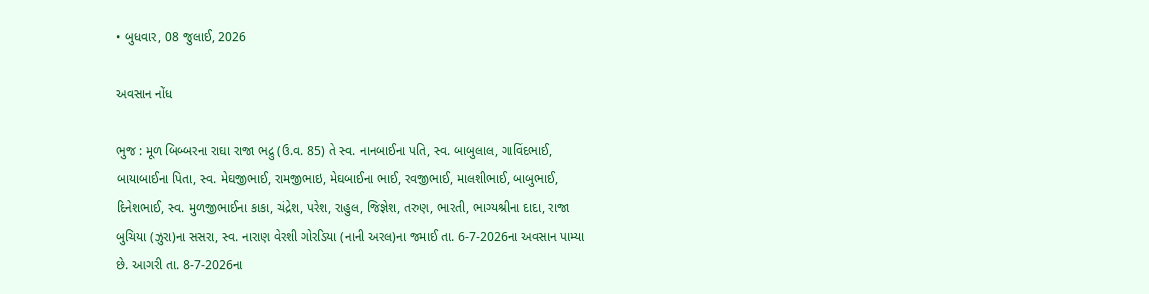• બુધવાર, 08 જુલાઈ, 2026

અવસાન નોંધ

ભુજ : મૂળ બિબ્બરના રાઘા રાજા ભદ્રુ (ઉ.વ. 85) તે સ્વ. નાનબાઈના પતિ, સ્વ. બાબુલાલ, ગાવિંદભાઈ, બાયાબાઈના પિતા, સ્વ. મેઘજીભાઈ, રામજીભાઇ, મેઘબાઈના ભાઈ, રવજીભાઈ, માલશીભાઈ, બાબુભાઈ, દિનેશભાઈ, સ્વ. મુળજીભાઈના કાકા, ચંદ્રેશ, પરેશ, રાહુલ, જિજ્ઞેશ, તરુણ, ભારતી, ભાગ્યશ્રીના દાદા, રાજા બુચિયા (ઝુરા)ના સસરા, સ્વ. નારાણ વેરશી ગોરડિયા (નાની અરલ)ના જમાઈ તા. 6-7-2026ના અવસાન પામ્યા છે. આગરી તા. 8-7-2026ના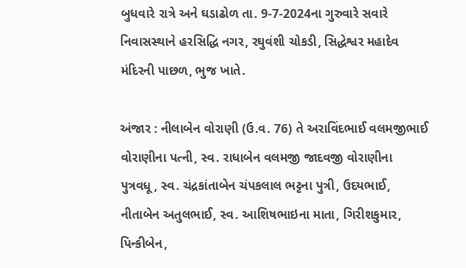બુધવારે રાત્રે અને ઘડાઢોળ તા. 9-7-2024ના ગુરુવારે સવારે નિવાસસ્થાને હરસિદ્ધિ નગર, રઘુવંશી ચોકડી, સિદ્ધેશ્વર મહાદેવ મંદિરની પાછળ, ભુજ ખાતે.

અંજાર : નીલાબેન વોરાણી (ઉ.વ. 76) તે અરાવિંદભાઈ વલમજીભાઈ વોરાણીના પત્ની, સ્વ. રાધાબેન વલમજી જાદવજી વોરાણીના પુત્રવધૂ, સ્વ. ચંદ્રકાંતાબેન ચંપકલાલ ભટ્ટના પુત્રી, ઉદયભાઈ, નીતાબેન અતુલભાઈ, સ્વ. આશિષભાઇના માતા, ગિરીશકુમાર, પિન્કીબેન,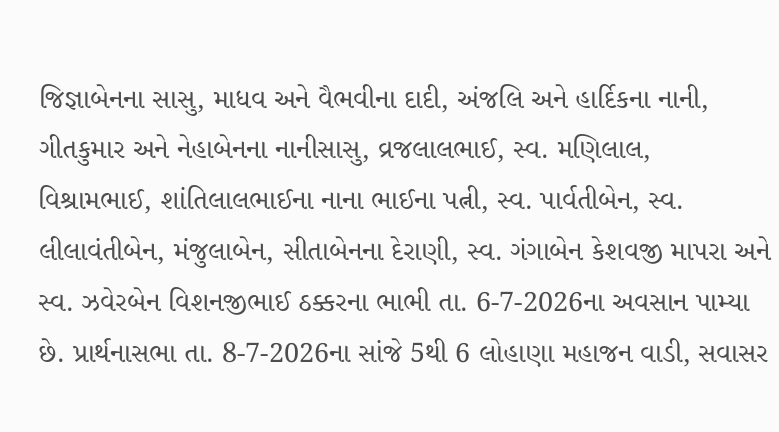જિજ્ઞાબેનના સાસુ, માધવ અને વૈભવીના દાદી, અંજલિ અને હાર્દિકના નાની, ગીતકુમાર અને નેહાબેનના નાનીસાસુ, વ્રજલાલભાઈ, સ્વ. મણિલાલ, વિશ્રામભાઈ, શાંતિલાલભાઈના નાના ભાઈના પત્ની, સ્વ. પાર્વતીબેન, સ્વ. લીલાવંતીબેન, મંજુલાબેન, સીતાબેનના દેરાણી, સ્વ. ગંગાબેન કેશવજી માપરા અને સ્વ. ઝવેરબેન વિશનજીભાઈ ઠક્કરના ભાભી તા. 6-7-2026ના અવસાન પામ્યા છે. પ્રાર્થનાસભા તા. 8-7-2026ના સાંજે 5થી 6 લોહાણા મહાજન વાડી, સવાસર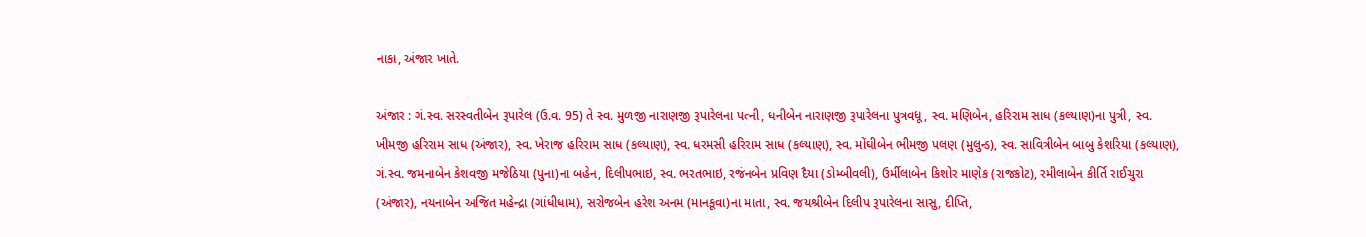નાકા, અંજાર ખાતે.

અંજાર : ગં.સ્વ. સરસ્વતીબેન રૂપારેલ (ઉ.વ. 95) તે સ્વ. મુળજી નારાણજી રૂપારેલના પત્ની, ધનીબેન નારાણજી રૂપારેલના પુત્રવધૂ, સ્વ. મણિબેન, હરિરામ સાધ (કલ્યાણ)ના પુત્રી, સ્વ. ખીમજી હરિરામ સાધ (અંજાર), સ્વ. ખેરાજ હરિરામ સાધ (કલ્યાણ), સ્વ. ધરમસી હરિરામ સાધ (કલ્યાણ), સ્વ. મોંઘીબેન ભીમજી પલણ (મુલુન્ડ), સ્વ. સાવિત્રીબેન બાબુ કેશરિયા (કલ્યાણ), ગં.સ્વ. જમનાબેન કેશવજી મજેઠિયા (પુના)ના બહેન, દિલીપભાઇ, સ્વ. ભરતભાઇ, રજંનબેન પ્રવિણ દૈયા (ડોમ્બીવલી), ઉર્મીલાબેન કિશોર માણેક (રાજકોટ), રમીલાબેન કીર્તિ રાઈચુરા (અંજાર), નયનાબેન અજિત મહેન્દ્રા (ગાંધીધામ), સરોજબેન હરેશ અનમ (માનકૂવા)ના માતા, સ્વ. જયશ્રીબેન દિલીપ રૂપારેલના સાસુ, દીપ્તિ,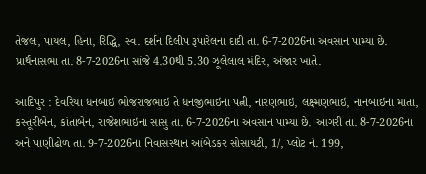તેજલ, પાયલ, હિના, રિદ્ધિ, સ્વ. દર્શન દિલીપ રૂપારેલના દાદી તા. 6-7-2026ના અવસાન પામ્યા છે. પ્રાર્થનાસભા તા. 8-7-2026ના સાંજે 4.30થી 5.30 ઝૂલેલાલ મંદિર, અંજાર ખાતે.

આદિપુર : દેવરિયા ધનબાઇ ભોજરાજભાઇ તે ધનજીભાઇના પત્ની, નારણભાઇ, લક્ષ્મણભાઇ, નાનબાઇના માતા, કસ્તૂરીબેન, કાંતાબેન, રાજેશભાઇના સાસુ તા. 6-7-2026ના અવસાન પામ્યા છે. આગરી તા. 8-7-2026ના અને પાણીઢોળ તા. 9-7-2026ના નિવાસસ્થાન આંબેડકર સોસાયટી, 1/, પ્લોટ નં. 199,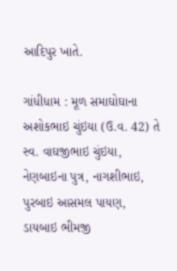આદિપુર ખાતે.

ગાંધીધામ : મૂળ સમાઘોઘાના અશોકભાઇ ચુંઇયા (ઉ.વ. 42) તે સ્વ. વાઘજીભાઇ ચુંઇયા, નેણબાઇના પુત્ર, નાગશીભાઇ, પુરબાઇ આસમલ પાયણ, ડાયબાઇ ભીમજી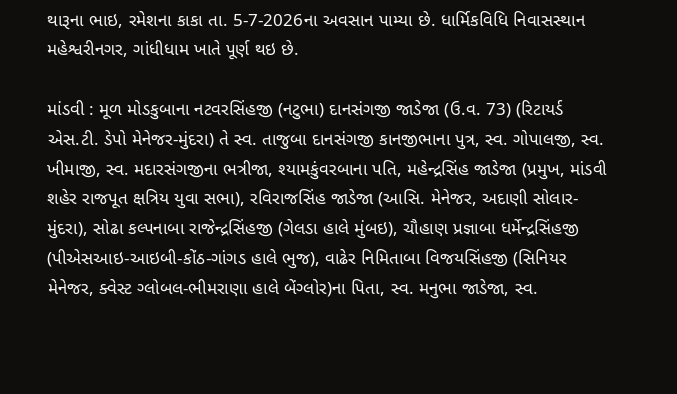થારૂના ભાઇ, રમેશના કાકા તા. 5-7-2026ના અવસાન પામ્યા છે. ધાર્મિકવિધિ નિવાસસ્થાન મહેશ્વરીનગર, ગાંધીધામ ખાતે પૂર્ણ થઇ છે.

માંડવી : મૂળ મોડકુબાના નટવરસિંહજી (નટુભા) દાનસંગજી જાડેજા (ઉ.વ. 73) (રિટાયર્ડ એસ.ટી. ડેપો મેનેજર-મુંદરા) તે સ્વ. તાજુબા દાનસંગજી કાનજીભાના પુત્ર, સ્વ. ગોપાલજી, સ્વ. ખીમાજી, સ્વ. મદારસંગજીના ભત્રીજા, શ્યામકુંવરબાના પતિ, મહેન્દ્રસિંહ જાડેજા (પ્રમુખ, માંડવી શહેર રાજપૂત ક્ષત્રિય યુવા સભા), રવિરાજસિંહ જાડેજા (આસિ. મેનેજર, અદાણી સોલાર-મુંદરા), સોઢા કલ્પનાબા રાજેન્દ્રસિંહજી (ગેલડા હાલે મુંબઇ), ચૌહાણ પ્રજ્ઞાબા ધર્મેન્દ્રસિંહજી (પીએસઆઇ-આઇબી-કોંઠ-ગાંગડ હાલે ભુજ), વાઢેર નિમિતાબા વિજયસિંહજી (સિનિયર મેનેજર, ક્વેસ્ટ ગ્લોબલ-ભીમરાણા હાલે બેંગ્લોર)ના પિતા, સ્વ. મનુભા જાડેજા, સ્વ.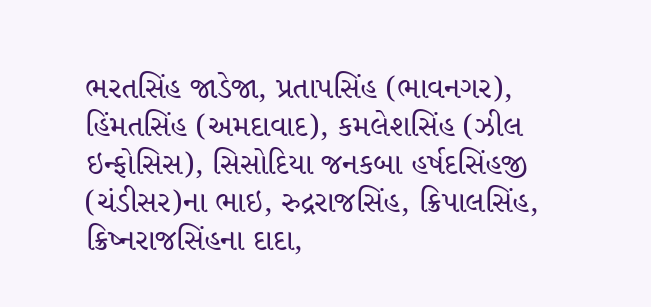ભરતસિંહ જાડેજા, પ્રતાપસિંહ (ભાવનગર), હિંમતસિંહ (અમદાવાદ), કમલેશસિંહ (ઝીલ ઇન્ફોસિસ), સિસોદિયા જનકબા હર્ષદસિંહજી (ચંડીસર)ના ભાઇ, રુદ્રરાજસિંહ, ક્રિપાલસિંહ, ક્રિષ્નરાજસિંહના દાદા,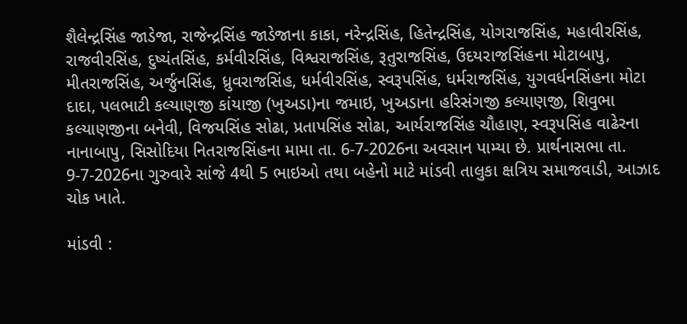શૈલેન્દ્રસિંહ જાડેજા, રાજેન્દ્રસિંહ જાડેજાના કાકા, નરેન્દ્રસિંહ, હિતેન્દ્રસિંહ, યોગરાજસિંહ, મહાવીરસિંહ, રાજવીરસિંહ, દુષ્યંતસિંહ, કર્મવીરસિંહ, વિશ્વરાજસિંહ, રૂતુરાજસિંહ, ઉદયરાજસિંહના મોટાબાપુ, મીતરાજસિંહ, અર્જુનસિંહ, ધ્રુવરાજસિંહ, ધર્મવીરસિંહ, સ્વરૂપસિંહ, ધર્મરાજસિંહ, યુગવર્ધનસિંહના મોટા દાદા, પલભાટી કલ્યાણજી કાંયાજી (ખુઅડા)ના જમાઇ, ખુઅડાના હરિસંગજી કલ્યાણજી, શિવુભા કલ્યાણજીના બનેવી, વિજયસિંહ સોઢા, પ્રતાપસિંહ સોઢા, આર્યરાજસિંહ ચૌહાણ, સ્વરૂપસિંહ વાઢેરના નાનાબાપુ, સિસોદિયા નિતરાજસિંહના મામા તા. 6-7-2026ના અવસાન પામ્યા છે. પ્રાર્થનાસભા તા. 9-7-2026ના ગુરુવારે સાંજે 4થી 5 ભાઇઓ તથા બહેનો માટે માંડવી તાલુકા ક્ષત્રિય સમાજવાડી, આઝાદ ચોક ખાતે.

માંડવી :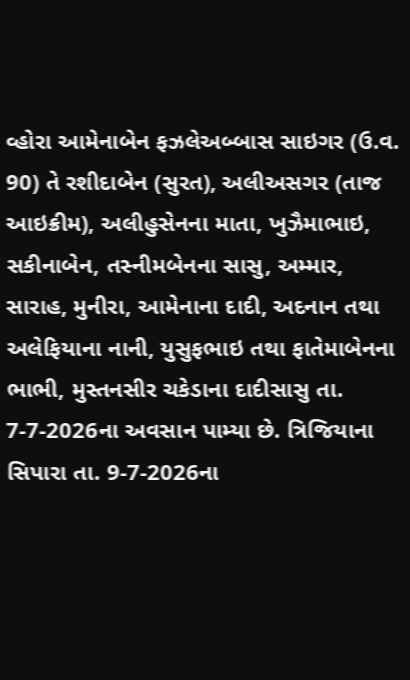વ્હોરા આમેનાબેન ફઝલેઅબ્બાસ સાઇગર (ઉ.વ. 90) તે રશીદાબેન (સુરત), અલીઅસગર (તાજ આઇક્રીમ), અલીહુસેનના માતા, ખુઝૈમાભાઇ, સકીનાબેન, તસ્નીમબેનના સાસુ, અમ્માર, સારાહ, મુનીરા, આમેનાના દાદી, અદનાન તથા અલેફિયાના નાની, યુસુફભાઇ તથા ફાતેમાબેનના ભાભી, મુસ્તનસીર ચકેડાના દાદીસાસુ તા. 7-7-2026ના અવસાન પામ્યા છે. ત્રિજિયાના સિપારા તા. 9-7-2026ના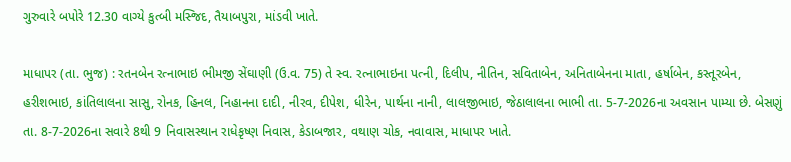ગુરુવારે બપોરે 12.30 વાગ્યે કુત્બી મસ્જિદ, તૈયાબપુરા, માંડવી ખાતે.

માધાપર (તા. ભુજ) : રતનબેન રત્નાભાઇ ભીમજી સેંઘાણી (ઉ.વ. 75) તે સ્વ. રત્નાભાઇના પત્ની, દિલીપ, નીતિન, સવિતાબેન, અનિતાબેનના માતા, હર્ષાબેન, કસ્તૂરબેન, હરીશભાઇ, કાંતિલાલના સાસુ, રોનક, હિનલ, નિહાનના દાદી, નીરવ, દીપેશ, ધીરેન, પાર્થના નાની, લાલજીભાઇ, જેઠાલાલના ભાભી તા. 5-7-2026ના અવસાન પામ્યા છે. બેસણું તા. 8-7-2026ના સવારે 8થી 9 નિવાસસ્થાન રાધેકૃષ્ણ નિવાસ, કેડાબજાર, વથાણ ચોક, નવાવાસ, માધાપર ખાતે.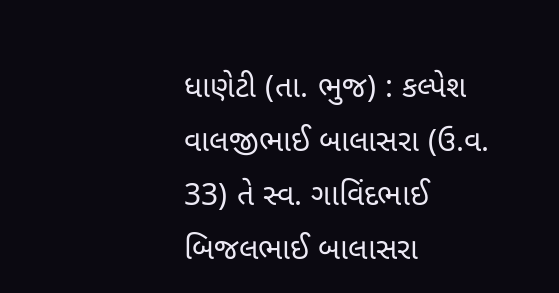ધાણેટી (તા. ભુજ) : કલ્પેશ વાલજીભાઈ બાલાસરા (ઉ.વ. 33) તે સ્વ. ગાવિંદભાઈ બિજલભાઈ બાલાસરા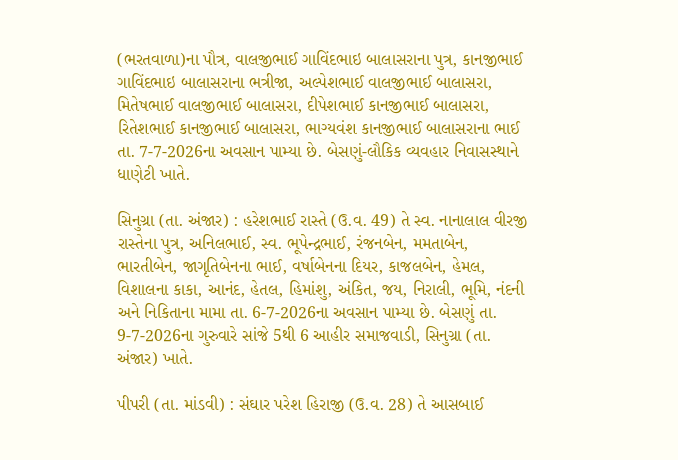(ભરતવાળા)ના પૌત્ર, વાલજીભાઈ ગાવિંદભાઇ બાલાસરાના પુત્ર, કાનજીભાઈ ગાવિંદભાઇ બાલાસરાના ભત્રીજા, અલ્પેશભાઈ વાલજીભાઈ બાલાસરા, મિતેષભાઈ વાલજીભાઈ બાલાસરા, દીપેશભાઈ કાનજીભાઈ બાલાસરા, રિતેશભાઈ કાનજીભાઈ બાલાસરા, ભાગ્યવંશ કાનજીભાઈ બાલાસરાના ભાઈ તા. 7-7-2026ના અવસાન પામ્યા છે. બેસણું-લૌકિક વ્યવહાર નિવાસસ્થાને ધાણેટી ખાતે.

સિનુગ્રા (તા. અંજાર) : હરેશભાઈ રાસ્તે (ઉ.વ. 49) તે સ્વ. નાનાલાલ વીરજી રાસ્તેના પુત્ર, અનિલભાઈ, સ્વ. ભૂપેન્દ્રભાઈ, રંજનબેન, મમતાબેન, ભારતીબેન, જાગૃતિબેનના ભાઈ, વર્ષાબેનના દિયર, કાજલબેન, હેમલ, વિશાલના કાકા, આનંદ, હેતલ, હિમાંશુ, અંકિત, જય, નિરાલી, ભૂમિ, નંદની અને નિકિતાના મામા તા. 6-7-2026ના અવસાન પામ્યા છે. બેસણું તા. 9-7-2026ના ગુરુવારે સાંજે 5થી 6 આહીર સમાજવાડી, સિનુગ્રા (તા. અંજાર) ખાતે.

પીપરી (તા. માંડવી) : સંઘાર પરેશ હિરાજી (ઉ.વ. 28) તે આસબાઈ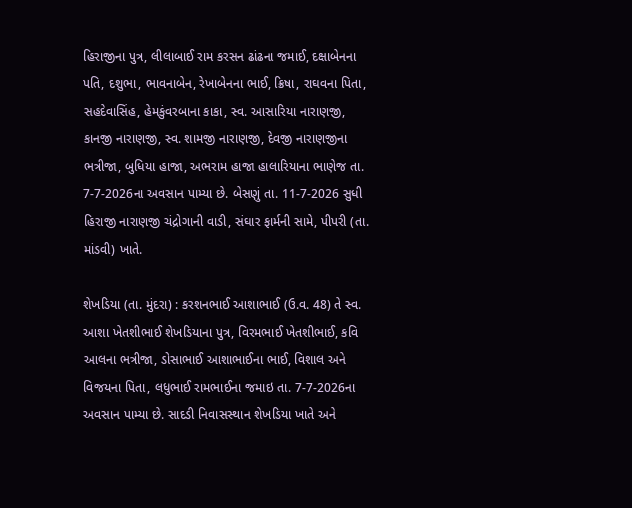હિરાજીના પુત્ર, લીલાબાઈ રામ કરસન ઢાંઢના જમાઈ, દક્ષાબેનના પતિ, દશુભા, ભાવનાબેન, રેખાબેનના ભાઈ, ક્રિષા, રાઘવના પિતા, સહદેવાસિંહ, હેમકુંવરબાના કાકા, સ્વ. આસારિયા નારાણજી, કાનજી નારાણજી, સ્વ. શામજી નારાણજી, દેવજી નારાણજીના ભત્રીજા, બુધિયા હાજા, અભરામ હાજા હાલારિયાના ભાણેજ તા. 7-7-2026ના અવસાન પામ્યા છે. બેસણું તા. 11-7-2026 સુધી હિરાજી નારાણજી ચંદ્રોગાની વાડી, સંઘાર ફાર્મની સામે, પીપરી (તા. માંડવી) ખાતે.

શેખડિયા (તા. મુંદરા) : કરશનભાઈ આશાભાઈ (ઉ.વ. 48) તે સ્વ. આશા ખેતશીભાઈ શેખડિયાના પુત્ર, વિરમભાઈ ખેતશીભાઈ, કવિ આલના ભત્રીજા, ડોસાભાઈ આશાભાઈના ભાઈ, વિશાલ અને વિજયના પિતા, લધુભાઈ રામભાઈના જમાઇ તા. 7-7-2026ના અવસાન પામ્યા છે. સાદડી નિવાસસ્થાન શેખડિયા ખાતે અને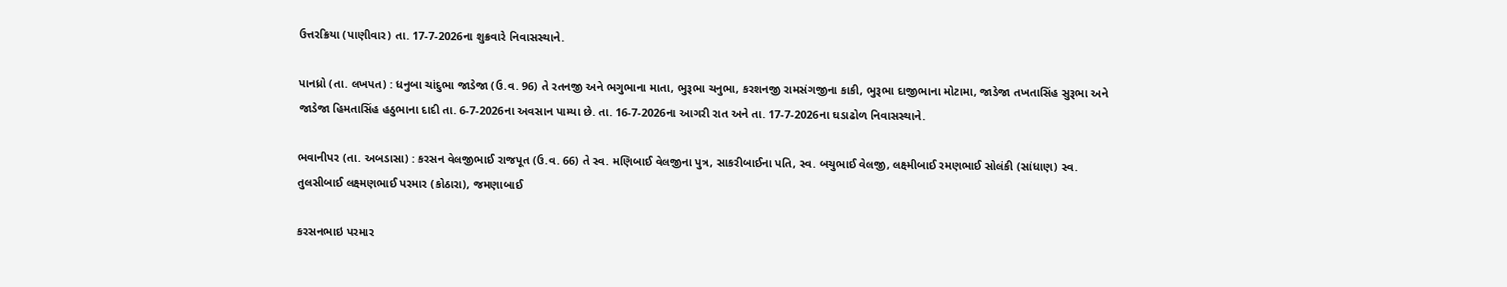ઉત્તરક્રિયા (પાણીવાર) તા. 17-7-2026ના શુક્રવારે નિવાસસ્થાને.

પાનધ્રો (તા. લખપત) : ધનુબા ચાંદુભા જાડેજા (ઉ.વ. 96) તે રતનજી અને ભગુભાના માતા, ભુરૂભા ચનુભા, કરશનજી રામસંગજીના કાકી, ભુરૂભા દાજીભાના મોટામા, જાડેજા તખતાસિંહ સુરૂભા અને જાડેજા હિમતાસિંહ હઠુભાના દાદી તા. 6-7-2026ના અવસાન પામ્યા છે. તા. 16-7-2026ના આગરી રાત અને તા. 17-7-2026ના ઘડાઢોળ નિવાસસ્થાને.

ભવાનીપર (તા. અબડાસા) : કરસન વેલજીભાઈ રાજપૂત (ઉ.વ. 66) તે સ્વ. મણિબાઈ વેલજીના પુત્ર, સાકરીબાઈના પતિ, સ્વ. બચુભાઈ વેલજી, લક્ષ્મીબાઈ રમણભાઈ સોલંકી (સાંધાણ) સ્વ. તુલસીબાઈ લક્ષ્મણભાઈ પરમાર (કોઠારા), જમણાબાઈ

કરસનભાઇ પરમાર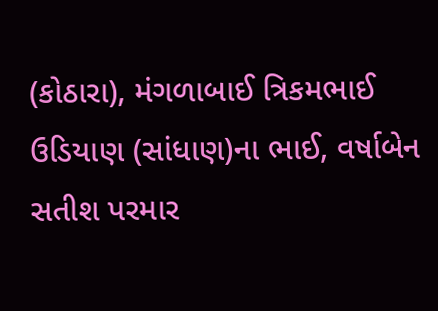(કોઠારા), મંગળાબાઈ ત્રિકમભાઈ ઉડિયાણ (સાંધાણ)ના ભાઈ, વર્ષાબેન સતીશ પરમાર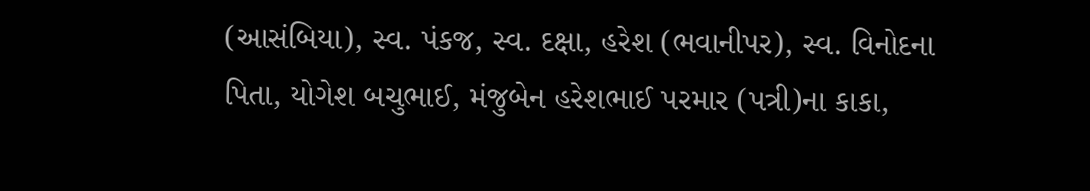(આસંબિયા), સ્વ. પંકજ, સ્વ. દક્ષા, હરેશ (ભવાનીપર), સ્વ. વિનોદના પિતા, યોગેશ બચુભાઈ, મંજુબેન હરેશભાઈ પરમાર (પત્રી)ના કાકા,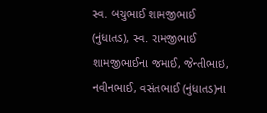સ્વ. બચુભાઈ શામજીભાઈ (નુંધાતડ), સ્વ. રામજીભાઈ શામજીભાઈના જમાઈ, જેન્તીભાઇ, નવીનભાઈ, વસંતભાઈ (નુંધાતડ)ના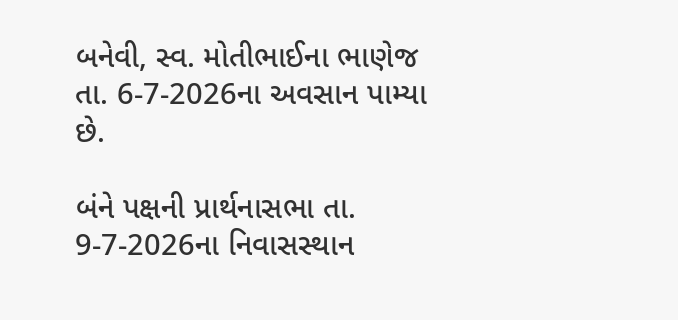બનેવી, સ્વ. મોતીભાઈના ભાણેજ તા. 6-7-2026ના અવસાન પામ્યા છે.

બંને પક્ષની પ્રાર્થનાસભા તા. 9-7-2026ના નિવાસસ્થાન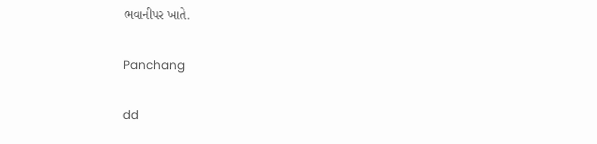ભવાનીપર ખાતે.

Panchang

dd